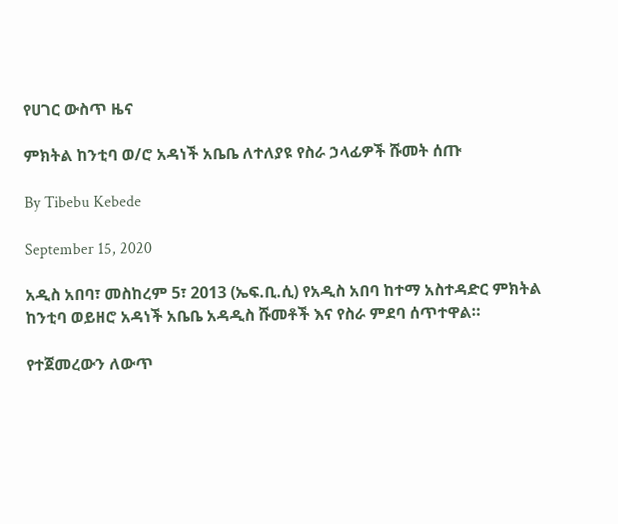የሀገር ውስጥ ዜና

ምክትል ከንቲባ ወ/ሮ አዳነች አቤቤ ለተለያዩ የስራ ኃላፊዎች ሹመት ሰጡ

By Tibebu Kebede

September 15, 2020

አዲስ አበባ፣ መስከረም 5፣ 2013 (ኤፍ.ቢ.ሲ) የአዲስ አበባ ከተማ አስተዳድር ምክትል ከንቲባ ወይዘሮ አዳነች አቤቤ አዳዲስ ሹመቶች እና የስራ ምደባ ሰጥተዋል።

የተጀመረውን ለውጥ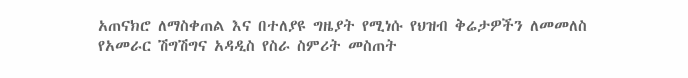አጠናክሮ ለማስቀጠል እና በተለያዩ ግዜያት የሚነሱ የህዝብ ቅሬታዎችን ለመመለስ የአመራር ሽግሽግና አዳዲስ የስራ ስምሪት መስጠት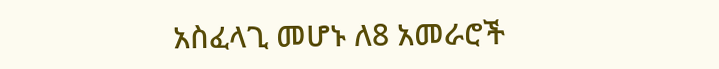አስፈላጊ መሆኑ ለ8 አመራሮች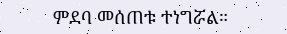ምደባ መሰጠቱ ተነግሯል።